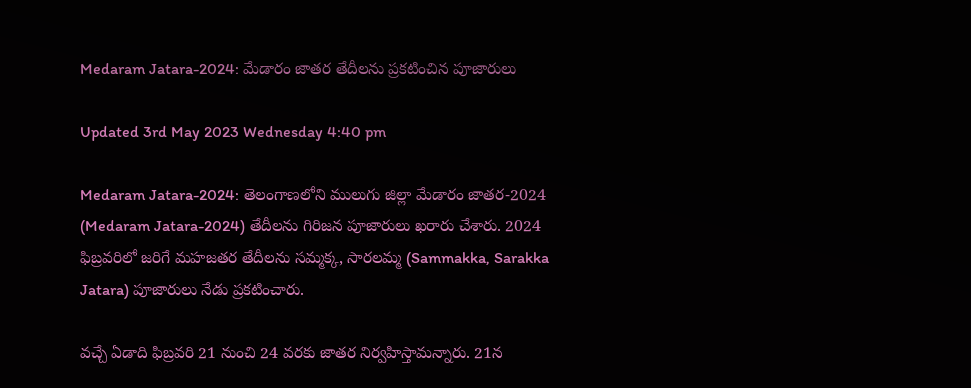Medaram Jatara-2024: మేడారం జాతర తేదీలను ప్రకటించిన పూజారులు

Updated 3rd May 2023 Wednesday 4:40 pm

Medaram Jatara-2024: తెలంగాణలోని ములుగు జిల్లా మేడారం జాతర-2024 (Medaram Jatara-2024) తేదీలను గిరిజన పూజారులు ఖరారు చేశారు. 2024 ఫిబ్రవరిలో జరిగే మహజతర తేదీలను సమ్మక్క, సారలమ్మ (Sammakka, Sarakka Jatara) పూజారులు నేడు ప్రకటించారు.

వచ్చే ఏడాది ఫిబ్రవరి 21 నుంచి 24 వరకు జాతర నిర్వహిస్తామన్నారు. 21న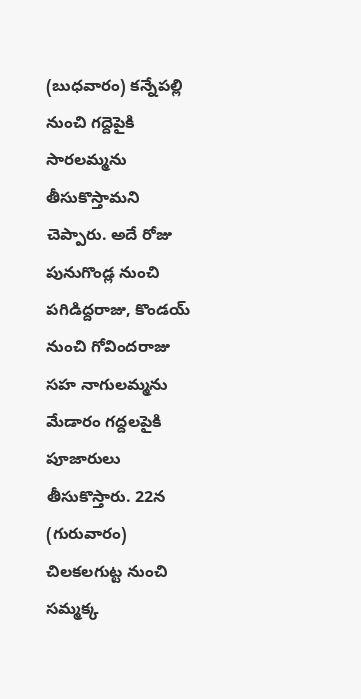(బుధవారం) కన్నేపల్లి నుంచి గద్దెపైకి సారలమ్మను తీసుకొస్తామని చెప్పారు. అదే రోజు పునుగొండ్ల నుంచి పగిడిద్దరాజు, కొండయ్ నుంచి గోవిందరాజు సహ నాగులమ్మను మేడారం గద్దలపైకి పూజారులు తీసుకొస్తారు. 22న (గురువారం) చిలకలగుట్ట నుంచి సమ్మక్క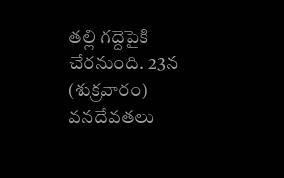తల్లి గద్దెపైకి చేరనుంది. 23న (శుక్రవారం) వనదేవతలు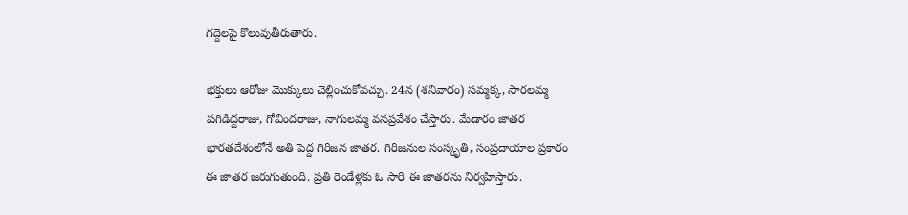గద్దెలపై కొలువుతీరుతారు.

భక్తులు ఆరోజు మొక్కులు చెల్లించుకోవచ్చు. 24న (శనివారం) సమ్మక్క, సారలమ్మ పగిడిద్దరాజు, గోవిందరాజు, నాగులమ్మ వనప్రవేశం చేస్తారు. మేడారం జాతర భారతదేశంలోనే అతి పెద్ద గిరిజన జాతర. గిరిజనుల సంస్కృతి, సంప్రదాయాల ప్రకారం ఈ జాతర జరుగుతుంది. ప్రతి రెండేళ్లకు ఓ సారి ఈ జాతరను నిర్వహిస్తారు.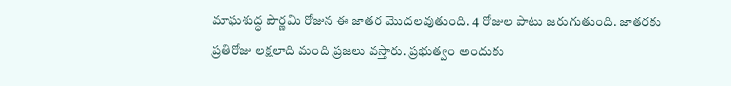మాఘశుద్ధ పౌర్ణమి రోజున ఈ జాతర మొదలవుతుంది. 4 రోజుల పాటు జరుగుతుంది. జాతరకు ప్రతిరోజు లక్షలాది మంది ప్రజలు వస్తారు. ప్రభుత్వం అందుకు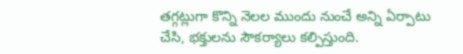తగ్గట్లుగా కొన్ని నెలల ముందు నుంచే అన్ని ఏర్పాటు చేసి, భక్తులను సౌకర్యాలు కల్పిస్తుంది.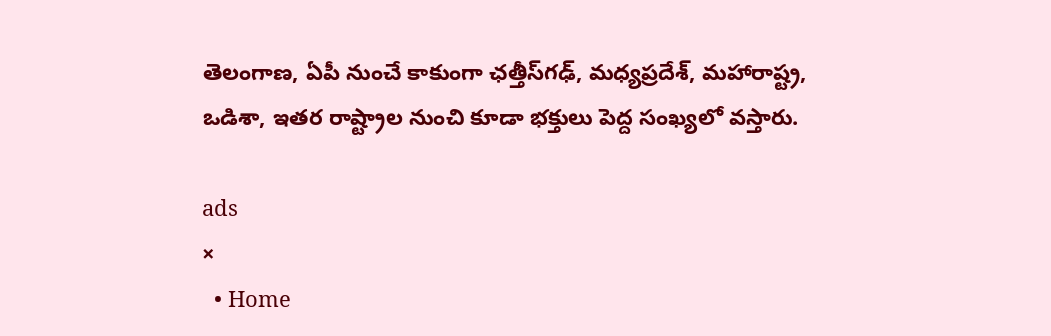తెలంగాణ, ఏపీ నుంచే కాకుంగా ఛత్తీస్‌గఢ్, మధ్యప్రదేశ్‌, మహారాష్ట్ర, ఒడిశా, ఇతర రాష్ట్రాల నుంచి కూడా భక్తులు పెద్ద సంఖ్యలో వస్తారు.

ads
×
  • Home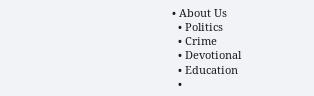• About Us
  • Politics
  • Crime
  • Devotional
  • Education
  •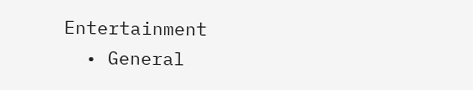Entertainment
  • General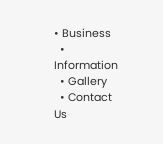• Business
  • Information
  • Gallery
  • Contact Us